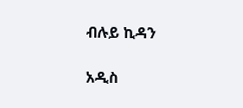ብሉይ ኪዳን

አዲስ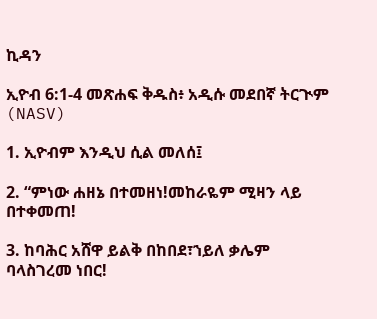ኪዳን

ኢዮብ 6:1-4 መጽሐፍ ቅዱስ፥ አዲሱ መደበኛ ትርጒም (NASV)

1. ኢዮብም እንዲህ ሲል መለሰ፤

2. “ምነው ሐዘኔ በተመዘነ!መከራዬም ሚዛን ላይ በተቀመጠ!

3. ከባሕር አሸዋ ይልቅ በከበደ፣ኀይለ ቃሌም ባላስገረመ ነበር!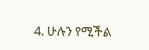4. ሁሉን የሚችል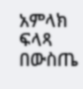አምላክ ፍላጻ በውስጤ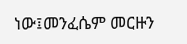ነው፤መንፈሴም መርዙን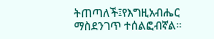ትጠጣለች፤የእግዚአብሔር ማስደንገጥ ተሰልፎብኛል።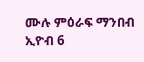ሙሉ ምዕራፍ ማንበብ ኢዮብ 6